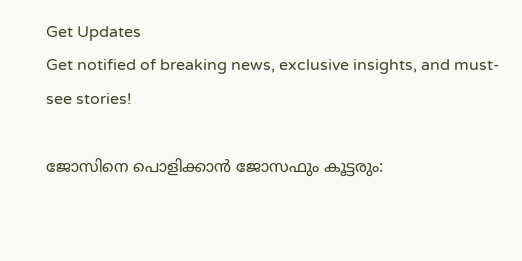Get Updates
Get notified of breaking news, exclusive insights, and must-see stories!

ജോസിനെ പൊളിക്കാന്‍ ജോസഫും കൂട്ടരും: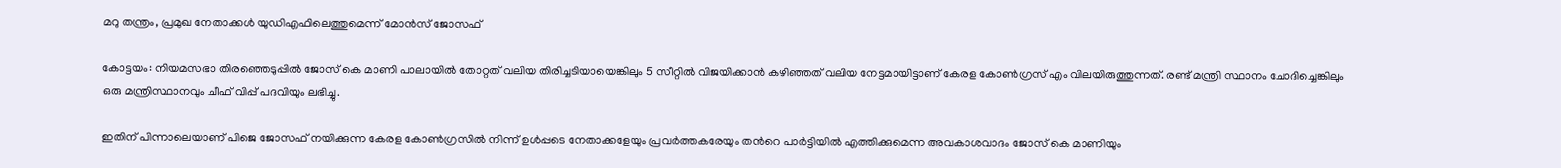മറു തന്ത്രം, പ്രമുഖ നേതാക്കള്‍ യുഡിഎഫിലെത്തുമെന്ന് മോന്‍സ് ജോസഫ്

കോട്ടയം: നിയമസഭാ തിരഞ്ഞെടുപ്പില്‍ ജോസ് കെ മാണി പാലായില്‍ തോറ്റത് വലിയ തിരിച്ചടിയായെങ്കിലും 5 സീറ്റില്‍ വിജയിക്കാന്‍ കഴിഞ്ഞത് വലിയ നേട്ടമായിട്ടാണ് കേരള കോണ്‍ഗ്രസ് എം വിലയിരുത്തുന്നത്. രണ്ട് മന്ത്രി സ്ഥാനം ചോദിച്ചെങ്കിലും ഒരു മന്ത്രിസ്ഥാനവും ചീഫ് വിപ്പ് പദവിയും ലഭിച്ചു.

ഇതിന് പിന്നാലെയാണ് പിജെ ജോസഫ് നയിക്കുന്ന കേരള കോണ്‍ഗ്രസില്‍ നിന്ന് ഉള്‍പ്പടെ നേതാക്കളേയും പ്രവര്‍ത്തകരേയും തന്‍റെ പാര്‍ട്ടിയില്‍ എത്തിക്കുമെന്ന അവകാശവാദം ജോസ് കെ മാണിയും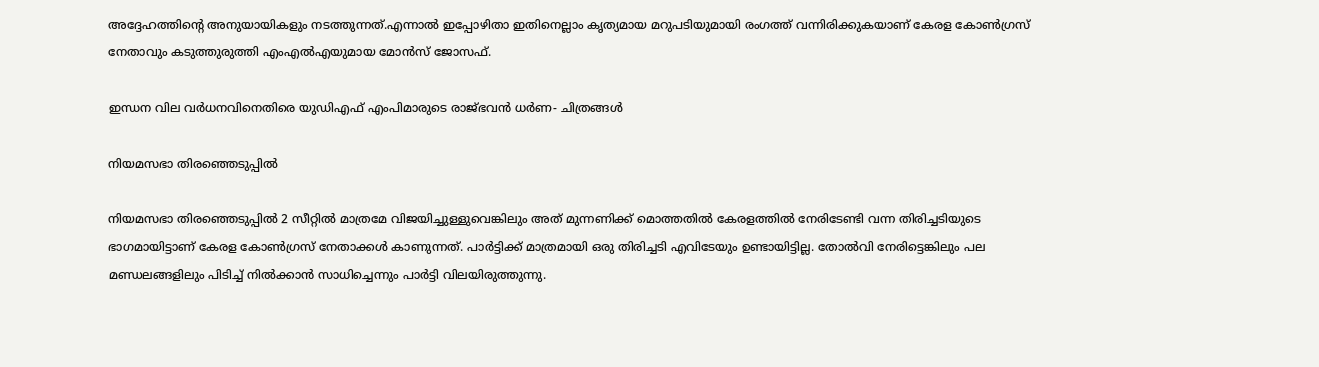അദ്ദേഹത്തിന്‍റെ അനുയായികളും നടത്തുന്നത്.എന്നാല്‍ ഇപ്പോഴിതാ ഇതിനെല്ലാം കൃത്യമായ മറുപടിയുമായി രംഗത്ത് വന്നിരിക്കുകയാണ് കേരള കോണ്‍ഗ്രസ് നേതാവും കടുത്തുരുത്തി എംഎല്‍എയുമായ മോന്‍സ് ജോസഫ്.

ഇന്ധന വില വര്‍ധനവിനെതിരെ യുഡിഎഫ് എംപിമാരുടെ രാജ്ഭവന്‍ ധര്‍ണ- ചിത്രങ്ങള്‍

നിയമസഭാ തിരഞ്ഞെടുപ്പില്‍

നിയമസഭാ തിരഞ്ഞെടുപ്പില്‍ 2 സീറ്റില്‍ മാത്രമേ വിജയിച്ചുള്ളുവെങ്കിലും അത് മുന്നണിക്ക് മൊത്തതില്‍ കേരളത്തില്‍ നേരിടേണ്ടി വന്ന തിരിച്ചടിയുടെ ഭാഗമായിട്ടാണ് കേരള കോണ്‍ഗ്രസ് നേതാക്കള്‍ കാണുന്നത്. പാര്‍ട്ടിക്ക് മാത്രമായി ഒരു തിരിച്ചടി എവിടേയും ഉണ്ടായിട്ടില്ല. തോല്‍വി നേരിട്ടെങ്കിലും പല മണ്ഡലങ്ങളിലും പിടിച്ച് നില്‍ക്കാന്‍ സാധിച്ചെന്നും പാര്‍ട്ടി വിലയിരുത്തുന്നു.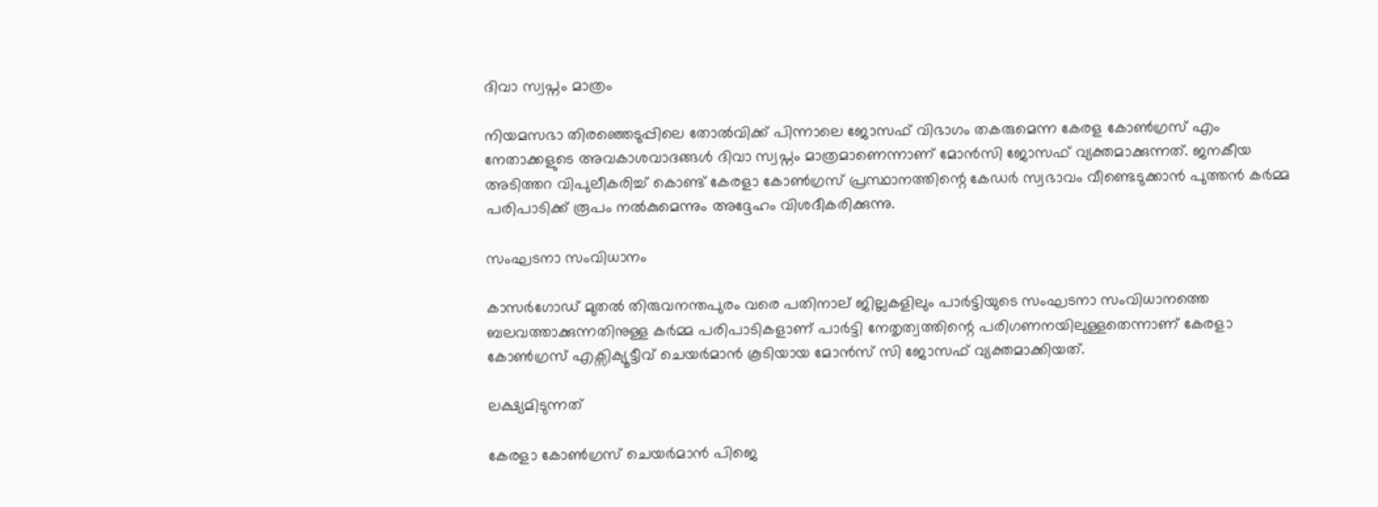ദിവാ സ്വപ്നം മാത്രം

നിയമസഭാ തിരഞ്ഞെടുപ്പിലെ തോല്‍വിക്ക് പിന്നാലെ ജോസഫ് വിഭാഗം തകരുമെന്ന കേരള കോണ്‍ഗ്രസ് എം നേതാക്കളുടെ അവകാശവാദങ്ങള്‍ ദിവാ സ്വപ്നം മാത്രമാണെന്നാണ് മോന്‍സി ജോസഫ് വ്യക്തമാക്കുന്നത്. ജനകീയ അടിത്തറ വിപുലീകരിച്ച് കൊണ്ട് കേരളാ കോൺഗ്രസ് പ്രസ്ഥാനത്തിന്റെ കേഡർ സ്വഭാവം വീണ്ടെടുക്കാൻ പുത്തൻ കർമ്മ പരിപാടിക്ക് രൂപം നൽകുമെന്നും അദ്ദേഹം വിശദീകരിക്കുന്നു.

സംഘടനാ സംവിധാനം

കാസർഗോഡ് മുതൽ തിരുവനന്തപുരം വരെ പതിനാല് ജില്ലകളിലും പാർട്ടിയുടെ സംഘടനാ സംവിധാനത്തെ ബലവത്താക്കുന്നതിനുള്ള കർമ്മ പരിപാടികളാണ് പാർട്ടി നേതൃത്വത്തിന്റെ പരിഗണനയിലുള്ളതെന്നാണ് കേരളാ കോൺഗ്രസ് എക്സിക്യൂട്ടീവ് ചെയർമാന്‍ കൂടിയായ മോന്‍സ് സി ജോസഫ് വ്യക്തമാക്കിയത്.

ലക്ഷ്യമിടുന്നത്

കേരളാ കോൺഗ്രസ് ചെയർമാൻ പിജെ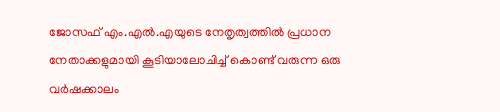ജോസഫ് എം.എൽ.എയുടെ നേതൃത്വത്തിൽ പ്രധാന നേതാക്കളുമായി കൂടിയാലോചിച്ച് കൊണ്ട് വരുന്ന ഒരു വർഷക്കാലം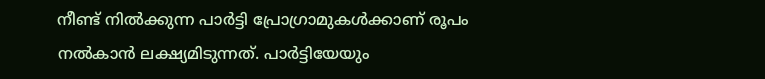നീണ്ട് നിൽക്കുന്ന പാർട്ടി പ്രോഗ്രാമുകൾക്കാണ് രൂപം നൽകാൻ ലക്ഷ്യമിടുന്നത്. പാര്‍ട്ടിയേയും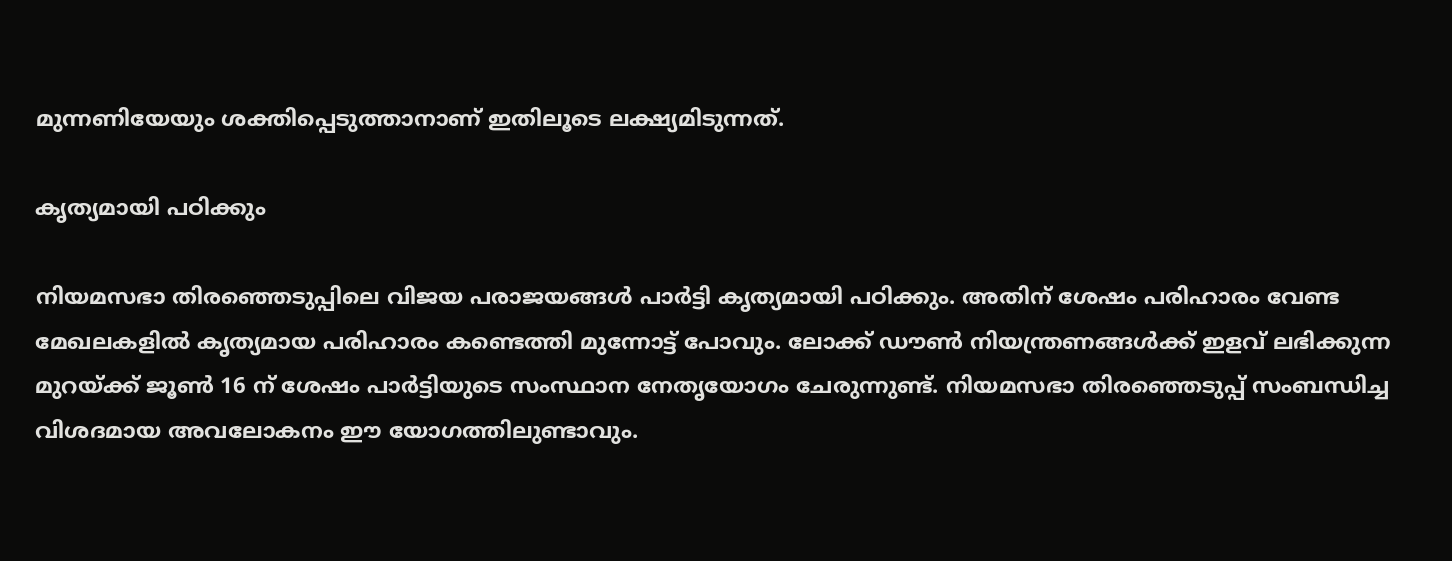മുന്നണിയേയും ശക്തിപ്പെടുത്താനാണ് ഇതിലൂടെ ലക്ഷ്യമിടുന്നത്.

കൃത്യമായി പഠിക്കും

നിയമസഭാ തിരഞ്ഞെടുപ്പിലെ വിജയ പരാജയങ്ങള്‍ പാര്‍ട്ടി കൃത്യമായി പഠിക്കും. അതിന് ശേഷം പരിഹാരം വേണ്ട മേഖലകളില്‍ കൃത്യമായ പരിഹാരം കണ്ടെത്തി മുന്നോട്ട് പോവും. ലോക്ക് ഡൗണ്‍ നിയന്ത്രണങ്ങള്‍ക്ക് ഇളവ് ലഭിക്കുന്ന മുറയ്ക്ക് ജൂണ്‍ 16 ന് ശേഷം പാര്‍ട്ടിയുടെ സംസ്ഥാന നേതൃയോഗം ചേരുന്നുണ്ട്. നിയമസഭാ തിരഞ്ഞെടുപ്പ് സംബന്ധിച്ച വിശദമായ അവലോകനം ഈ യോഗത്തിലുണ്ടാവും.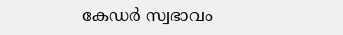കേഡർ സ്വഭാവം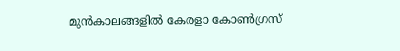മുന്‍കാലങ്ങളില്‍ കേരളാ കോൺഗ്രസ്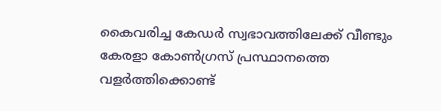കൈവരിച്ച കേഡർ സ്വഭാവത്തിലേക്ക് വീണ്ടും കേരളാ കോൺഗ്രസ് പ്രസ്ഥാനത്തെ വളർത്തിക്കൊണ്ട്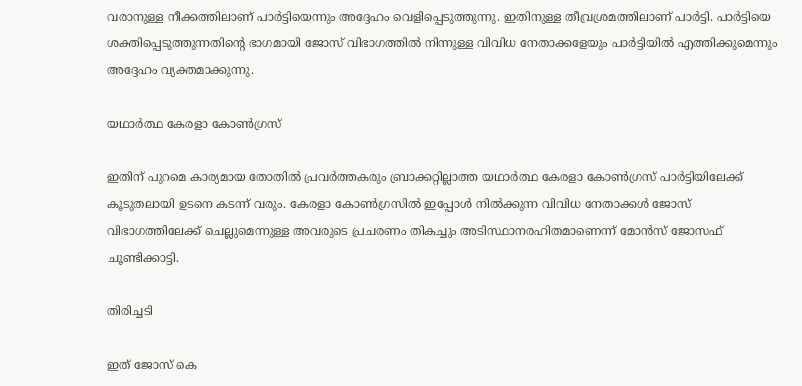വരാനുള്ള നീക്കത്തിലാണ് പാര്‍ട്ടിയെന്നും അദ്ദേഹം വെളിപ്പെടുത്തുന്നു. ഇതിനുള്ള തീവ്രശ്രമത്തിലാണ് പാര്‍ട്ടി. പാര്‍ട്ടിയെ ശക്തിപ്പെടുത്തുന്നതിന്‍റെ ഭാഗമായി ജോസ് വിഭാഗത്തിൽ നിന്നുള്ള വിവിധ നേതാക്കളേയും പാര്‍ട്ടിയില്‍ എത്തിക്കുമെന്നും അദ്ദേഹം വ്യക്തമാക്കുന്നു.

യഥാർത്ഥ കേരളാ കോൺഗ്രസ്

ഇതിന് പുറമെ കാര്യമായ തോതിൽ പ്രവർത്തകരും ബ്രാക്കറ്റില്ലാത്ത യഥാർത്ഥ കേരളാ കോൺഗ്രസ് പാർട്ടിയിലേക്ക് കൂടുതലായി ഉടനെ കടന്ന് വരും. കേരളാ കോൺഗ്രസിൽ ഇപ്പോൾ നിൽക്കുന്ന വിവിധ നേതാക്കൾ ജോസ് വിഭാഗത്തിലേക്ക് ചെല്ലുമെന്നുള്ള അവരുടെ പ്രചരണം തികച്ചും അടിസ്ഥാനരഹിതമാണെന്ന് മോൻസ് ജോസഫ് ചൂണ്ടിക്കാട്ടി.

തിരിച്ചടി

ഇത് ജോസ് കെ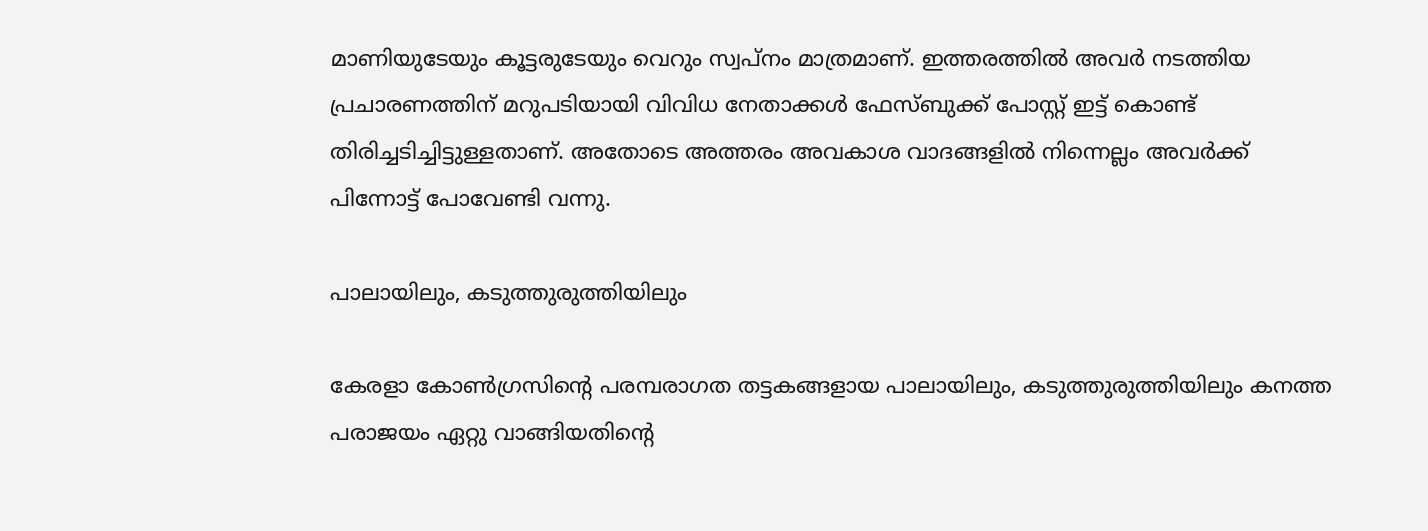മാണിയുടേയും കൂട്ടരുടേയും വെറും സ്വപ്നം മാത്രമാണ്. ഇത്തരത്തില്‍ അവര്‍ നടത്തിയ പ്രചാരണത്തിന് മറുപടിയായി വിവിധ നേതാക്കൾ ഫേസ്ബുക്ക് പോസ്റ്റ് ഇട്ട് കൊണ്ട് തിരിച്ചടിച്ചിട്ടുള്ളതാണ്. അതോടെ അത്തരം അവകാശ വാദങ്ങളില്‍ നിന്നെല്ലം അവര്‍ക്ക് പിന്നോട്ട് പോവേണ്ടി വന്നു.

പാലായിലും, കടുത്തുരുത്തിയിലും

കേരളാ കോൺഗ്രസിന്‍റെ പരമ്പരാഗത തട്ടകങ്ങളായ പാലായിലും, കടുത്തുരുത്തിയിലും കനത്ത പരാജയം ഏറ്റു വാങ്ങിയതിന്റെ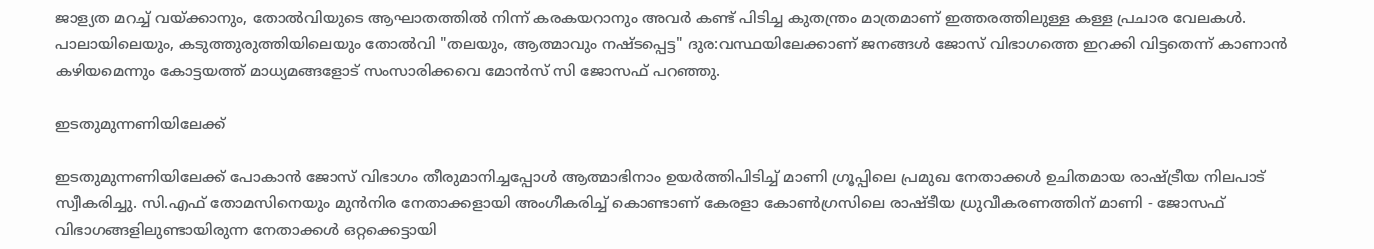ജാള്യത മറച്ച് വയ്ക്കാനും, തോൽവിയുടെ ആഘാതത്തിൽ നിന്ന് കരകയറാനും അവര്‍ കണ്ട് പിടിച്ച കുതന്ത്രം മാത്രമാണ് ഇത്തരത്തിലുള്ള കള്ള പ്രചാര വേലകൾ. പാലായിലെയും, കടുത്തുരുത്തിയിലെയും തോൽവി "തലയും, ആത്മാവും നഷ്ടപ്പെട്ട" ദുര:വസ്ഥയിലേക്കാണ് ജനങ്ങൾ ജോസ് വിഭാഗത്തെ ഇറക്കി വിട്ടതെന്ന് കാണാൻ കഴിയമെന്നും കോട്ടയത്ത് മാധ്യമങ്ങളോട് സംസാരിക്കവെ മോന്‍സ് സി ജോസഫ് പറഞ്ഞു.

ഇടതുമുന്നണിയിലേക്ക്

ഇടതുമുന്നണിയിലേക്ക് പോകാന്‍ ജോസ് വിഭാഗം തീരുമാനിച്ചപ്പോള്‍ ആത്മാഭിനാം ഉയര്‍ത്തിപിടിച്ച് മാണി ഗ്രൂപ്പിലെ പ്രമുഖ നേതാക്കള്‍ ഉചിതമായ രാഷ്ട്രീയ നിലപാട് സ്വീകരിച്ചു. സി.എഫ് തോമസിനെയും മുൻനിര നേതാക്കളായി അംഗീകരിച്ച് കൊണ്ടാണ് കേരളാ കോൺഗ്രസിലെ രാഷ്ടീയ ധ്രുവീകരണത്തിന് മാണി - ജോസഫ് വിഭാഗങ്ങളിലുണ്ടായിരുന്ന നേതാക്കൾ ഒറ്റക്കെട്ടായി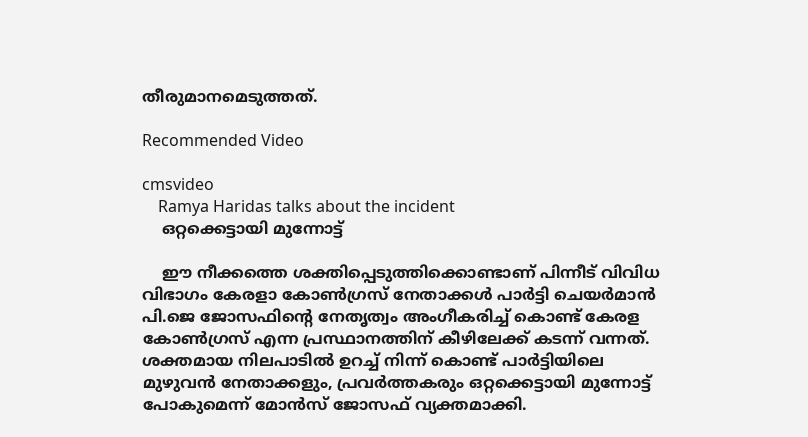തീരുമാനമെടുത്തത്.

Recommended Video

cmsvideo
    Ramya Haridas talks about the incident
    ഒറ്റക്കെട്ടായി മുന്നോട്ട്

    ഈ നീക്കത്തെ ശക്തിപ്പെടുത്തിക്കൊണ്ടാണ് പിന്നീട് വിവിധ വിഭാഗം കേരളാ കോൺഗ്രസ് നേതാക്കൾ പാർട്ടി ചെയർമാൻ പി.ജെ ജോസഫിന്റെ നേതൃത്വം അംഗീകരിച്ച് കൊണ്ട് കേരള കോണ്‍ഗ്രസ് എന്ന പ്രസ്ഥാനത്തിന് കീഴിലേക്ക് കടന്ന് വന്നത്. ശക്തമായ നിലപാടിൽ ഉറച്ച് നിന്ന് കൊണ്ട് പാർട്ടിയിലെ മുഴുവൻ നേതാക്കളും, പ്രവർത്തകരും ഒറ്റക്കെട്ടായി മുന്നോട്ട് പോകുമെന്ന് മോൻസ് ജോസഫ് വ്യക്തമാക്കി.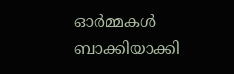ഓർമ്മകൾ ബാക്കിയാക്കി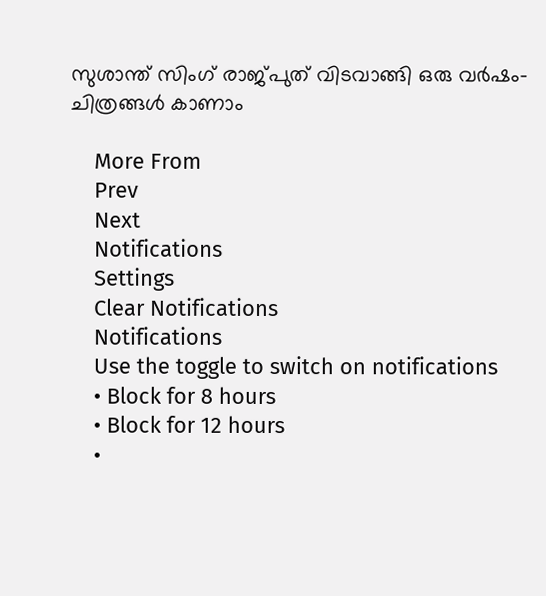സുശാന്ത് സിംഗ് രാജ്പുത് വിടവാങ്ങി ഒരു വർഷം- ചിത്രങ്ങൾ കാണാം

    More From
    Prev
    Next
    Notifications
    Settings
    Clear Notifications
    Notifications
    Use the toggle to switch on notifications
    • Block for 8 hours
    • Block for 12 hours
    •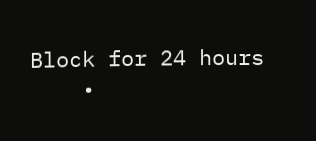Block for 24 hours
    •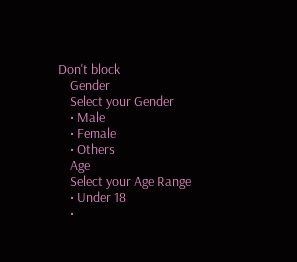Don't block
    Gender
    Select your Gender
    • Male
    • Female
    • Others
    Age
    Select your Age Range
    • Under 18
    •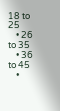18 to 25
    • 26 to 35
    • 36 to 45
    •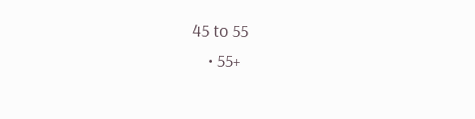45 to 55
    • 55+